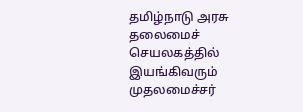தமிழ்நாடு அரசு தலைமைச் செயலகத்தில் இயங்கிவரும் முதலமைச்சர்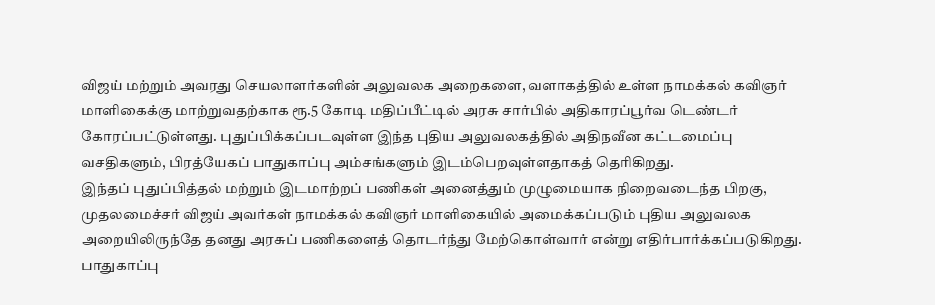விஜய் மற்றும் அவரது செயலாளர்களின் அலுவலக அறைகளை, வளாகத்தில் உள்ள நாமக்கல் கவிஞர் மாளிகைக்கு மாற்றுவதற்காக ரூ.5 கோடி மதிப்பீட்டில் அரசு சார்பில் அதிகாரப்பூர்வ டெண்டர் கோரப்பட்டுள்ளது. புதுப்பிக்கப்படவுள்ள இந்த புதிய அலுவலகத்தில் அதிநவீன கட்டமைப்பு வசதிகளும், பிரத்யேகப் பாதுகாப்பு அம்சங்களும் இடம்பெறவுள்ளதாகத் தெரிகிறது.
இந்தப் புதுப்பித்தல் மற்றும் இடமாற்றப் பணிகள் அனைத்தும் முழுமையாக நிறைவடைந்த பிறகு, முதலமைச்சர் விஜய் அவர்கள் நாமக்கல் கவிஞர் மாளிகையில் அமைக்கப்படும் புதிய அலுவலக அறையிலிருந்தே தனது அரசுப் பணிகளைத் தொடர்ந்து மேற்கொள்வார் என்று எதிர்பார்க்கப்படுகிறது.
பாதுகாப்பு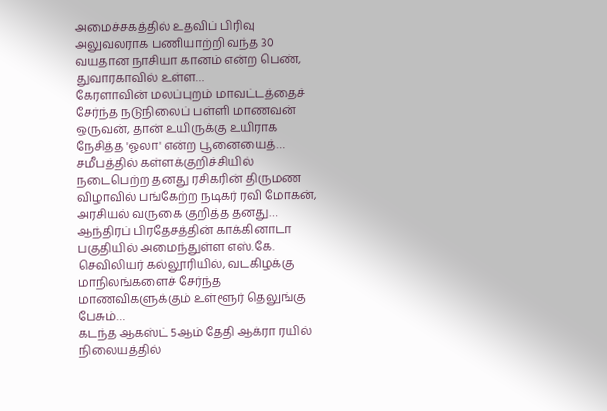அமைச்சகத்தில் உதவிப் பிரிவு அலுவலராக பணியாற்றி வந்த 30 வயதான நாசியா கானம் என்ற பெண், துவாரகாவில் உள்ள…
கேரளாவின் மலப்புறம் மாவட்டத்தைச் சேர்ந்த நடுநிலைப் பள்ளி மாணவன் ஒருவன், தான் உயிருக்கு உயிராக நேசித்த 'ஓலா' என்ற பூனையைத்…
சமீபத்தில் கள்ளக்குறிச்சியில் நடைபெற்ற தனது ரசிகரின் திருமண விழாவில் பங்கேற்ற நடிகர் ரவி மோகன், அரசியல் வருகை குறித்த தனது…
ஆந்திரப் பிரதேசத்தின் காக்கினாடா பகுதியில் அமைந்துள்ள எஸ்.கே. செவிலியர் கல்லூரியில், வடகிழக்கு மாநிலங்களைச் சேர்ந்த மாணவிகளுக்கும் உள்ளூர் தெலுங்கு பேசும்…
கடந்த ஆகஸ்ட் 5ஆம் தேதி ஆக்ரா ரயில் நிலையத்தில்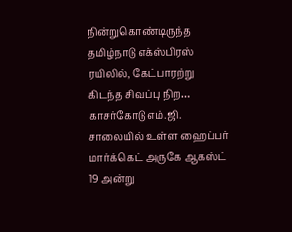நின்றுகொண்டிருந்த தமிழ்நாடு எக்ஸ்பிரஸ் ரயிலில், கேட்பாரற்று கிடந்த சிவப்பு நிற…
காசர்கோடு எம்.ஜி. சாலையில் உள்ள ஹைப்பர் மார்க்கெட் அருகே ஆகஸ்ட் 19 அன்று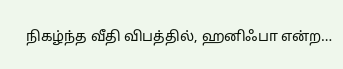நிகழ்ந்த வீதி விபத்தில், ஹனிஃபா என்ற…